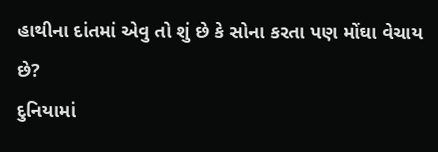હાથીના દાંતમાં એવુ તો શું છે કે સોના કરતા પણ મોંઘા વેચાય છે?
દુનિયામાં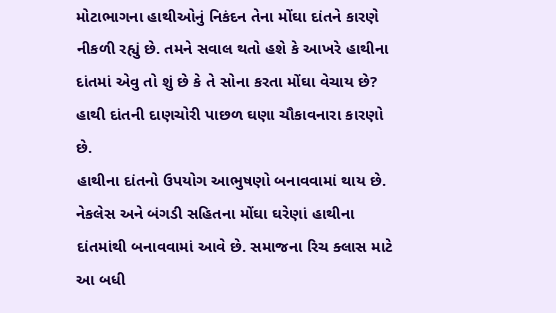મોટાભાગના હાથીઓનું નિકંદન તેના મોંઘા દાંતને કારણે નીકળી રહ્યું છે. તમને સવાલ થતો હશે કે આખરે હાથીના દાંતમાં એવુ તો શું છે કે તે સોના કરતા મોંઘા વેચાય છે? હાથી દાંતની દાણચોરી પાછળ ઘણા ચૌકાવનારા કારણો છે.
હાથીના દાંતનો ઉપયોગ આભુષણો બનાવવામાં થાય છે. નેકલેસ અને બંગડી સહિતના મોંઘા ઘરેણાં હાથીના દાંતમાંથી બનાવવામાં આવે છે. સમાજના રિચ ક્લાસ માટે આ બધી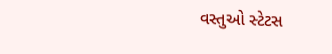વસ્તુઓ સ્ટેટસ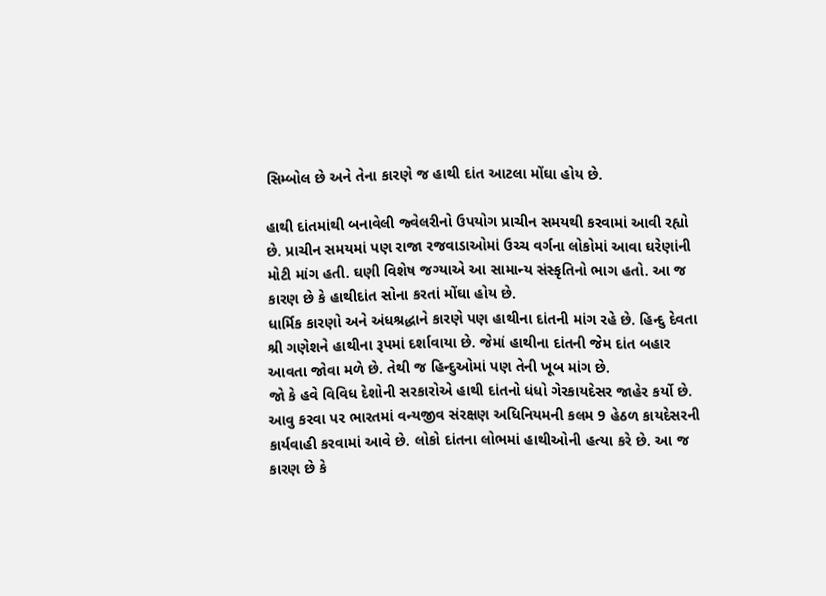સિમ્બોલ છે અને તેના કારણે જ હાથી દાંત આટલા મોંઘા હોય છે.

હાથી દાંતમાંથી બનાવેલી જ્વેલરીનો ઉપયોગ પ્રાચીન સમયથી કરવામાં આવી રહ્યો છે. પ્રાચીન સમયમાં પણ રાજા રજવાડાઓમાં ઉચ્ચ વર્ગના લોકોમાં આવા ઘરેણાંની મોટી માંગ હતી. ઘણી વિશેષ જગ્યાએ આ સામાન્ય સંસ્કૃતિનો ભાગ હતો. આ જ કારણ છે કે હાથીદાંત સોના કરતાં મોંઘા હોય છે.
ધાર્મિક કારણો અને અંધશ્રદ્ધાને કારણે પણ હાથીના દાંતની માંગ રહે છે. હિન્દુ દેવતા શ્રી ગણેશને હાથીના રૂપમાં દર્શાવાયા છે. જેમાં હાથીના દાંતની જેમ દાંત બહાર આવતા જોવા મળે છે. તેથી જ હિન્દુઓમાં પણ તેની ખૂબ માંગ છે.
જો કે હવે વિવિધ દેશોની સરકારોએ હાથી દાંતનો ધંધો ગેરકાયદેસર જાહેર કર્યો છે. આવુ કરવા પર ભારતમાં વન્યજીવ સંરક્ષણ અધિનિયમની કલમ 9 હેઠળ કાયદેસરની કાર્યવાહી કરવામાં આવે છે. લોકો દાંતના લોભમાં હાથીઓની હત્યા કરે છે. આ જ કારણ છે કે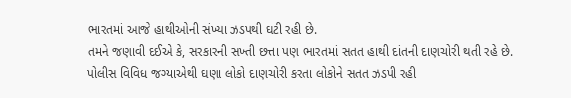ભારતમાં આજે હાથીઓની સંખ્યા ઝડપથી ઘટી રહી છે.
તમને જણાવી દઈએ કે, સરકારની સખ્તી છત્તા પણ ભારતમાં સતત હાથી દાંતની દાણચોરી થતી રહે છે. પોલીસ વિવિધ જગ્યાએથી ઘણા લોકો દાણચોરી કરતા લોકોને સતત ઝડપી રહી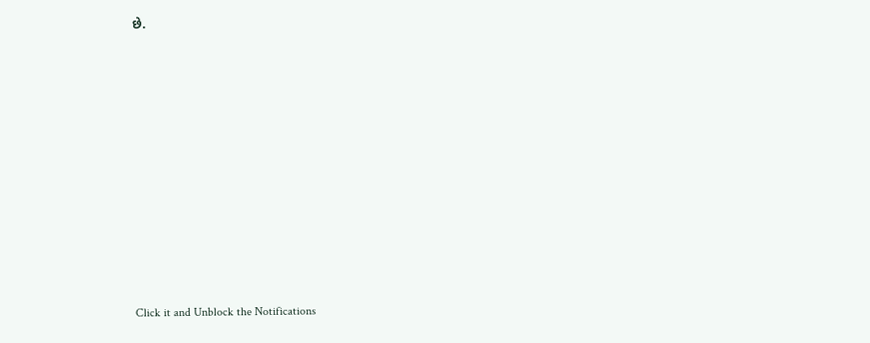છે.












Click it and Unblock the Notifications